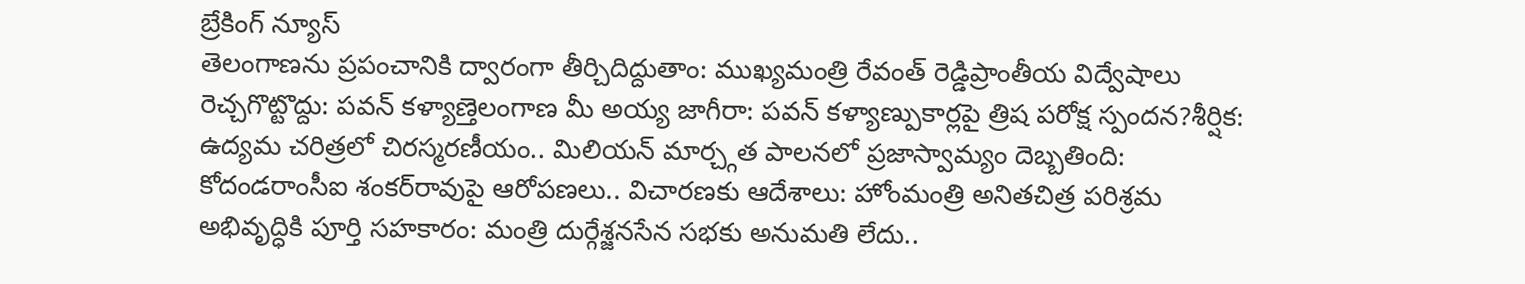బ్రేకింగ్ న్యూస్
తెలంగాణను ప్రపంచానికి ద్వారంగా తీర్చిదిద్దుతాం: ముఖ్యమంత్రి రేవంత్ రెడ్డిప్రాంతీయ విద్వేషాలు రెచ్చగొట్టొద్దు: పవన్ కళ్యాణ్తెలంగాణ మీ అయ్య జాగీరా: పవన్ కళ్యాణ్పుకార్లపై త్రిష పరోక్ష స్పందన?శీర్షిక: ఉద్యమ చరిత్రలో చిరస్మరణీయం.. మిలియన్ మార్చ్గత పాలనలో ప్రజాస్వామ్యం దెబ్బతింది: కోదండరాంసీఐ శంకర్‌రావుపై ఆరోపణలు.. విచారణకు ఆదేశాలు: హోంమంత్రి అనితచిత్ర పరిశ్రమ అభివృద్ధికి పూర్తి సహకారం: మంత్రి దుర్గేశ్జనసేన సభకు అనుమతి లేదు..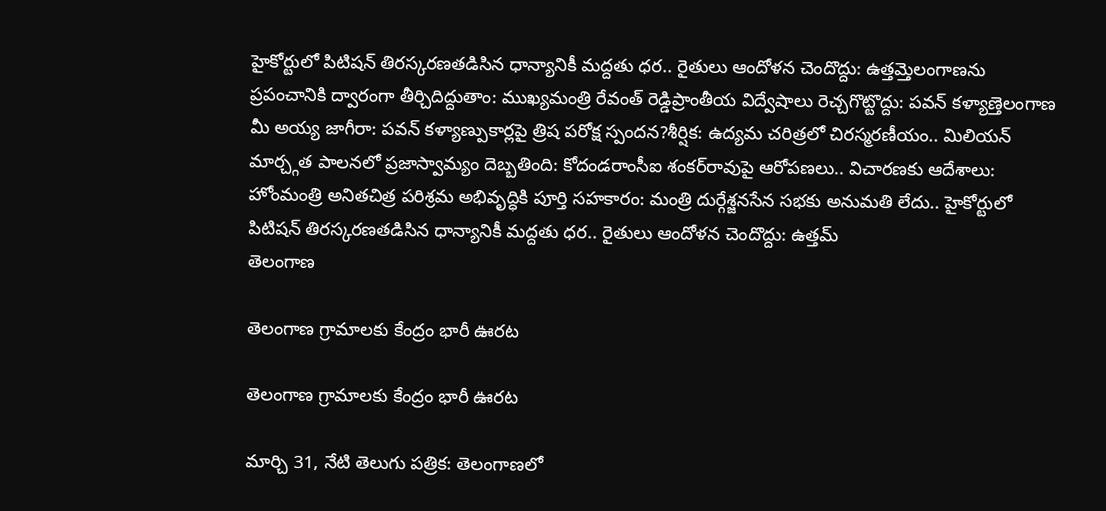హైకోర్టులో పిటిషన్ తిరస్కరణతడిసిన ధాన్యానికీ మద్దతు ధర.. రైతులు ఆందోళన చెందొద్దు: ఉత్తమ్తెలంగాణను ప్రపంచానికి ద్వారంగా తీర్చిదిద్దుతాం: ముఖ్యమంత్రి రేవంత్ రెడ్డిప్రాంతీయ విద్వేషాలు రెచ్చగొట్టొద్దు: పవన్ కళ్యాణ్తెలంగాణ మీ అయ్య జాగీరా: పవన్ కళ్యాణ్పుకార్లపై త్రిష పరోక్ష స్పందన?శీర్షిక: ఉద్యమ చరిత్రలో చిరస్మరణీయం.. మిలియన్ మార్చ్గత పాలనలో ప్రజాస్వామ్యం దెబ్బతింది: కోదండరాంసీఐ శంకర్‌రావుపై ఆరోపణలు.. విచారణకు ఆదేశాలు: హోంమంత్రి అనితచిత్ర పరిశ్రమ అభివృద్ధికి పూర్తి సహకారం: మంత్రి దుర్గేశ్జనసేన సభకు అనుమతి లేదు.. హైకోర్టులో పిటిషన్ తిరస్కరణతడిసిన ధాన్యానికీ మద్దతు ధర.. రైతులు ఆందోళన చెందొద్దు: ఉత్తమ్
తెలంగాణ

తెలంగాణ గ్రామాలకు కేంద్రం భారీ ఊరట

తెలంగాణ గ్రామాలకు కేంద్రం భారీ ఊరట

మార్చి 31, నేటి తెలుగు పత్రిక: తెలంగాణలో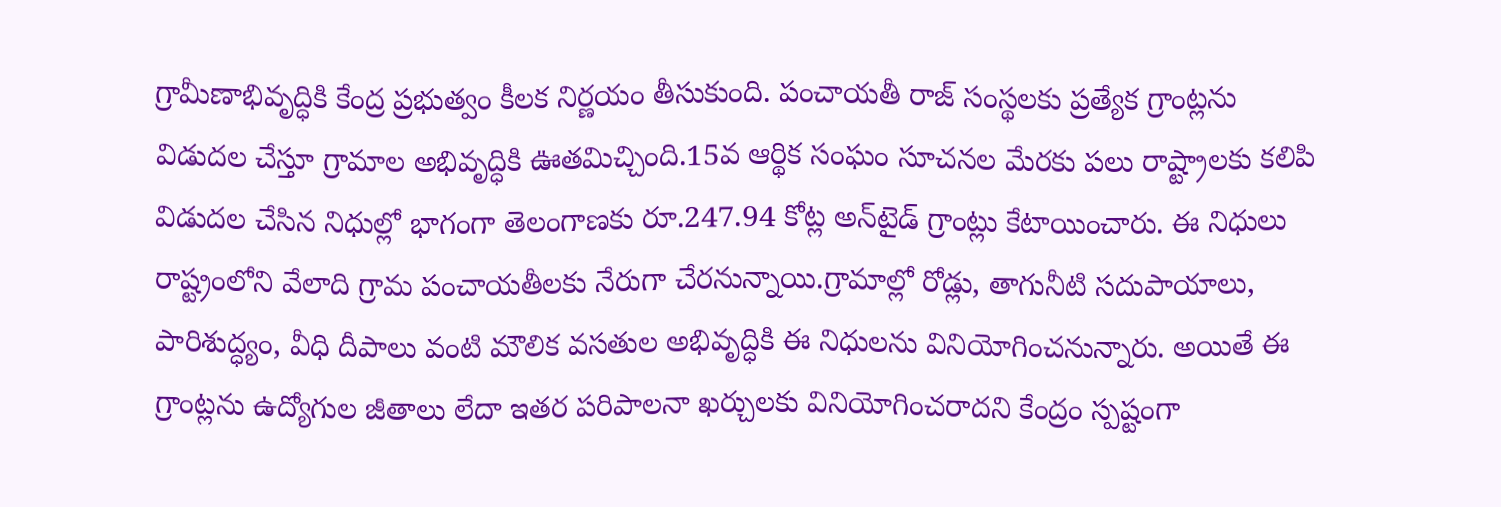గ్రామీణాభివృద్ధికి కేంద్ర ప్రభుత్వం కీలక నిర్ణయం తీసుకుంది. పంచాయతీ రాజ్ సంస్థలకు ప్రత్యేక గ్రాంట్లను విడుదల చేస్తూ గ్రామాల అభివృద్ధికి ఊతమిచ్చింది.15వ ఆర్థిక సంఘం సూచనల మేరకు పలు రాష్ట్రాలకు కలిపి విడుదల చేసిన నిధుల్లో భాగంగా తెలంగాణకు రూ.247.94 కోట్ల అన్‌టైడ్ గ్రాంట్లు కేటాయించారు. ఈ నిధులు రాష్ట్రంలోని వేలాది గ్రామ పంచాయతీలకు నేరుగా చేరనున్నాయి.గ్రామాల్లో రోడ్లు, తాగునీటి సదుపాయాలు, పారిశుద్ధ్యం, వీధి దీపాలు వంటి మౌలిక వసతుల అభివృద్ధికి ఈ నిధులను వినియోగించనున్నారు. అయితే ఈ గ్రాంట్లను ఉద్యోగుల జీతాలు లేదా ఇతర పరిపాలనా ఖర్చులకు వినియోగించరాదని కేంద్రం స్పష్టంగా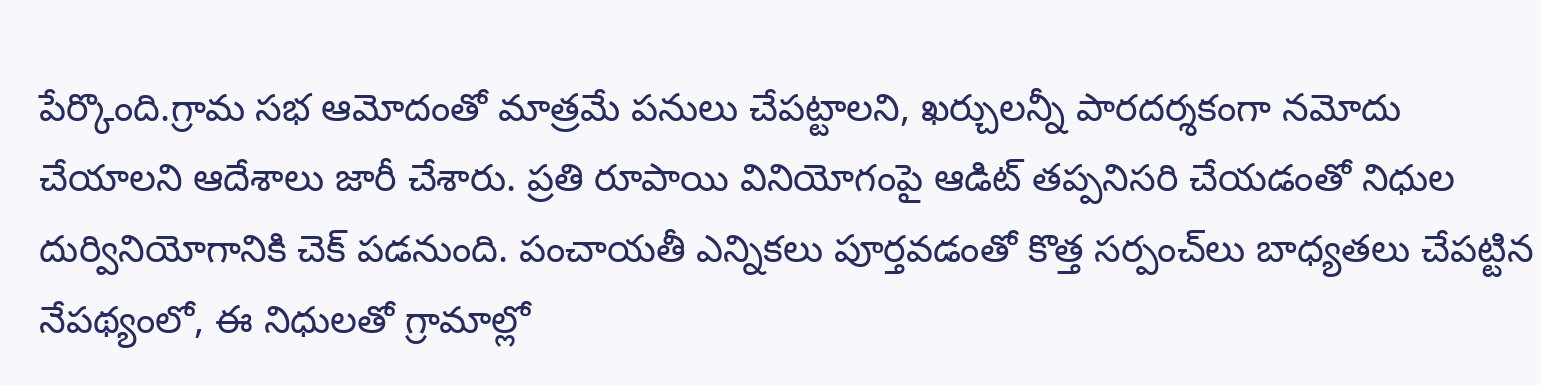పేర్కొంది.గ్రామ సభ ఆమోదంతో మాత్రమే పనులు చేపట్టాలని, ఖర్చులన్నీ పారదర్శకంగా నమోదు చేయాలని ఆదేశాలు జారీ చేశారు. ప్రతి రూపాయి వినియోగంపై ఆడిట్ తప్పనిసరి చేయడంతో నిధుల దుర్వినియోగానికి చెక్ పడనుంది. పంచాయతీ ఎన్నికలు పూర్తవడంతో కొత్త సర్పంచ్‌లు బాధ్యతలు చేపట్టిన నేపథ్యంలో, ఈ నిధులతో గ్రామాల్లో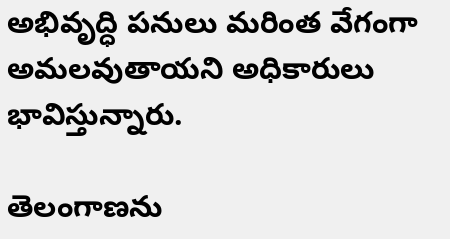అభివృద్ధి పనులు మరింత వేగంగా అమలవుతాయని అధికారులు భావిస్తున్నారు.

తెలంగాణను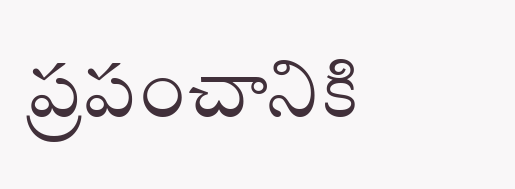ప్రపంచానికి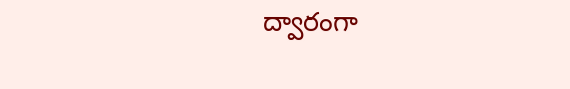ద్వారంగా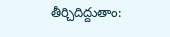తీర్చిదిద్దుతాం: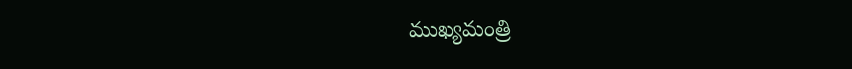ముఖ్యమంత్రి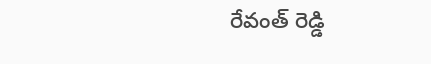రేవంత్ రెడ్డి